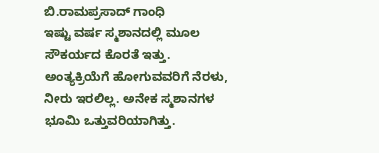ಬಿ.ರಾಮಪ್ರಸಾದ್ ಗಾಂಧಿ
ಇಷ್ಟು ವರ್ಷ ಸ್ಮಶಾನದಲ್ಲಿ ಮೂಲ ಸೌಕರ್ಯದ ಕೊರತೆ ಇತ್ತು. ಅಂತ್ಯಕ್ರಿಯೆಗೆ ಹೋಗುವವರಿಗೆ ನೆರಳು, ನೀರು ಇರಲಿಲ್ಲ. ಅನೇಕ ಸ್ಮಶಾನಗಳ ಭೂಮಿ ಒತ್ತುವರಿಯಾಗಿತ್ತು.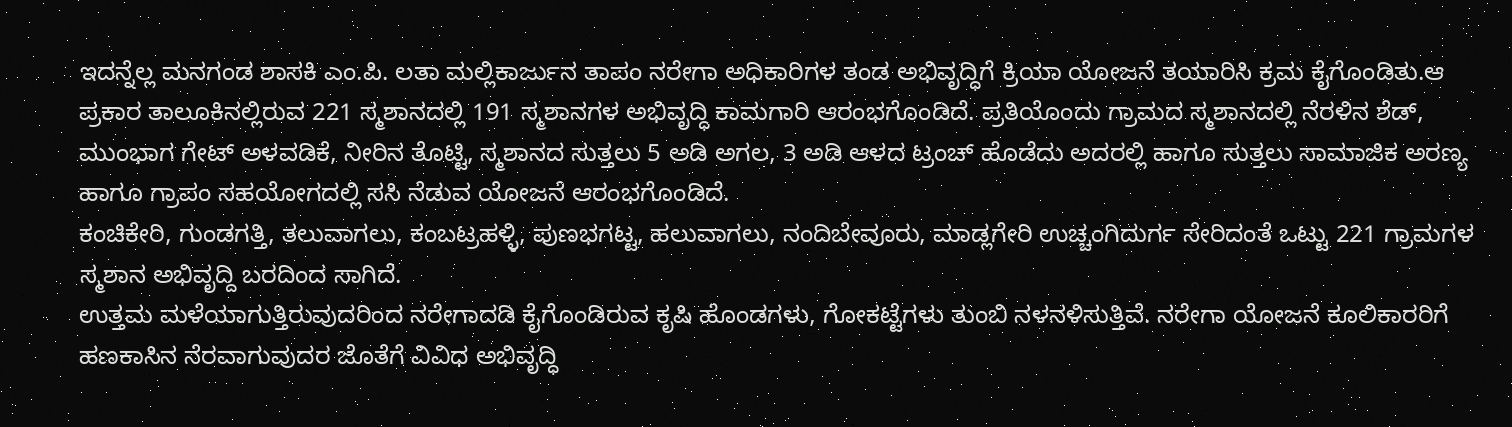ಇದನ್ನೆಲ್ಲ ಮನಗಂಡ ಶಾಸಕಿ ಎಂ.ಪಿ. ಲತಾ ಮಲ್ಲಿಕಾರ್ಜುನ ತಾಪಂ ನರೇಗಾ ಅಧಿಕಾರಿಗಳ ತಂಡ ಅಭಿವೃದ್ಧಿಗೆ ಕ್ರಿಯಾ ಯೋಜನೆ ತಯಾರಿಸಿ ಕ್ರಮ ಕೈಗೊಂಡಿತು.ಆ ಪ್ರಕಾರ ತಾಲೂಕಿನಲ್ಲಿರುವ 221 ಸ್ಮಶಾನದಲ್ಲಿ 191 ಸ್ಮಶಾನಗಳ ಅಭಿವೃದ್ಧಿ ಕಾಮಗಾರಿ ಆರಂಭಗೊಂಡಿದೆ. ಪ್ರತಿಯೊಂದು ಗ್ರಾಮದ ಸ್ಮಶಾನದಲ್ಲಿ ನೆರಳಿನ ಶೆಡ್, ಮುಂಭಾಗ ಗೇಟ್ ಅಳವಡಿಕೆ, ನೀರಿನ ತೊಟ್ಟಿ, ಸ್ಮಶಾನದ ಸುತ್ತಲು 5 ಅಡಿ ಅಗಲ, 3 ಅಡಿ ಆಳದ ಟ್ರಂಚ್ ಹೊಡೆದು ಅದರಲ್ಲಿ ಹಾಗೂ ಸುತ್ತಲು ಸಾಮಾಜಿಕ ಅರಣ್ಯ ಹಾಗೂ ಗ್ರಾಪಂ ಸಹಯೋಗದಲ್ಲಿ ಸಸಿ ನೆಡುವ ಯೋಜನೆ ಆರಂಭಗೊಂಡಿದೆ.
ಕಂಚಿಕೇರಿ, ಗುಂಡಗತ್ತಿ, ತಲುವಾಗಲು, ಕಂಬಟ್ರಹಳ್ಳಿ, ಪುಣಭಗಟ್ಟ, ಹಲುವಾಗಲು, ನಂದಿಬೇವೂರು, ಮಾಡ್ಲಗೇರಿ ಉಚ್ಚಂಗಿದುರ್ಗ ಸೇರಿದಂತೆ ಒಟ್ಟು 221 ಗ್ರಾಮಗಳ ಸ್ಮಶಾನ ಅಭಿವೃದ್ದಿ ಬರದಿಂದ ಸಾಗಿದೆ.
ಉತ್ತಮ ಮಳೆಯಾಗುತ್ತಿರುವುದರಿಂದ ನರೇಗಾದಡಿ ಕೈಗೊಂಡಿರುವ ಕೃಷಿ ಹೊಂಡಗಳು, ಗೋಕಟ್ಟೆಗಳು ತುಂಬಿ ನಳನಳಿಸುತ್ತಿವೆ. ನರೇಗಾ ಯೋಜನೆ ಕೂಲಿಕಾರರಿಗೆ ಹಣಕಾಸಿನ ನೆರವಾಗುವುದರ ಜೊತೆಗೆ ವಿವಿಧ ಅಭಿವೃದ್ಧಿ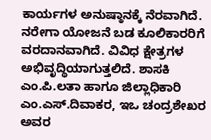ಕಾರ್ಯಗಳ ಅನುಷ್ಠಾನಕ್ಕೆ ನೆರವಾಗಿದೆ.
ನರೇಗಾ ಯೋಜನೆ ಬಡ ಕೂಲಿಕಾರರಿಗೆ ವರದಾನವಾಗಿದೆ. ವಿವಿಧ ಕ್ಷೇತ್ರಗಳ ಅಭಿವೃದ್ಧಿಯಾಗುತ್ತಲಿದೆ. ಶಾಸಕಿ ಎಂ.ಪಿ.ಲತಾ ಹಾಗೂ ಜಿಲ್ಲಾಧಿಕಾರಿ ಎಂ.ಎಸ್.ದಿವಾಕರ, ಇಒ ಚಂದ್ರಶೇಖರ ಅವರ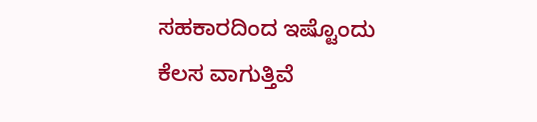ಸಹಕಾರದಿಂದ ಇಷ್ಟೊಂದು ಕೆಲಸ ವಾಗುತ್ತಿವೆ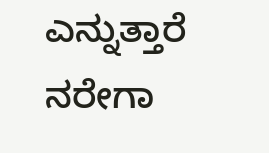ಎನ್ನುತ್ತಾರೆ ನರೇಗಾ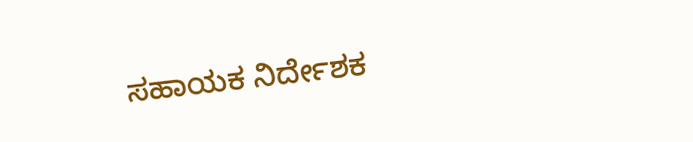ಸಹಾಯಕ ನಿರ್ದೇಶಕ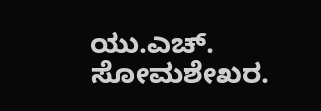ಯು.ಎಚ್. ಸೋಮಶೇಖರ.